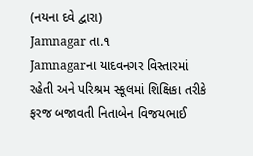(નયના દવે દ્વારા)
Jamnagar તા.૧
Jamnagarના યાદવનગર વિસ્તારમાં રહેતી અને પરિશ્રમ સ્કૂલમાં શિક્ષિકા તરીકે ફરજ બજાવતી નિતાબેન વિજયભાઈ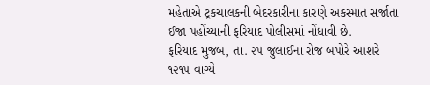મહેતાએ ટ્રકચાલકની બેદરકારીના કારણે અકસ્માત સર્જાતા ઈજા પહોંચ્યાની ફરિયાદ પોલીસમાં નોંધાવી છે.
ફરિયાદ મુજબ, તા. ૨૫ જુલાઈના રોજ બપોરે આશરે ૧૨૧૫ વાગ્યે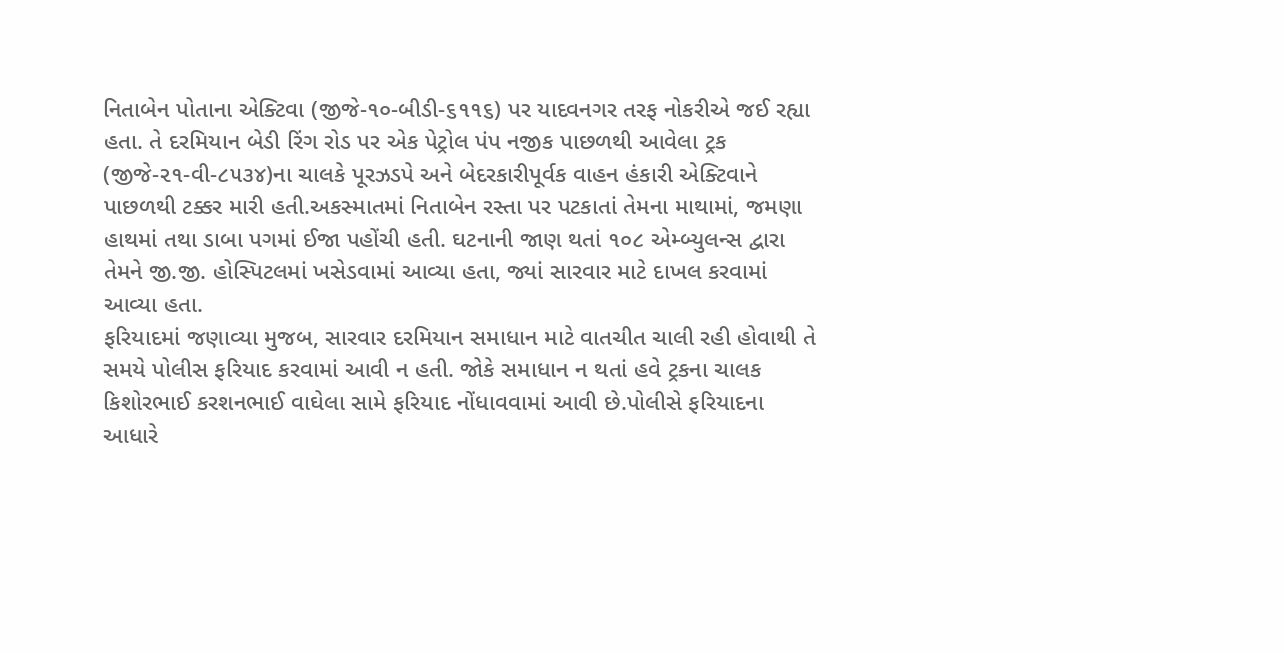નિતાબેન પોતાના એક્ટિવા (જીજે-૧૦-બીડી-૬૧૧૬) પર યાદવનગર તરફ નોકરીએ જઈ રહ્યા હતા. તે દરમિયાન બેડી રિંગ રોડ પર એક પેટ્રોલ પંપ નજીક પાછળથી આવેલા ટ્રક (જીજે-૨૧-વી-૮૫૩૪)ના ચાલકે પૂરઝડપે અને બેદરકારીપૂર્વક વાહન હંકારી એક્ટિવાને પાછળથી ટક્કર મારી હતી.અકસ્માતમાં નિતાબેન રસ્તા પર પટકાતાં તેમના માથામાં, જમણા હાથમાં તથા ડાબા પગમાં ઈજા પહોંચી હતી. ઘટનાની જાણ થતાં ૧૦૮ એમ્બ્યુલન્સ દ્વારા તેમને જી.જી. હોસ્પિટલમાં ખસેડવામાં આવ્યા હતા, જ્યાં સારવાર માટે દાખલ કરવામાં આવ્યા હતા.
ફરિયાદમાં જણાવ્યા મુજબ, સારવાર દરમિયાન સમાધાન માટે વાતચીત ચાલી રહી હોવાથી તે સમયે પોલીસ ફરિયાદ કરવામાં આવી ન હતી. જોકે સમાધાન ન થતાં હવે ટ્રકના ચાલક કિશોરભાઈ કરશનભાઈ વાઘેલા સામે ફરિયાદ નોંધાવવામાં આવી છે.પોલીસે ફરિયાદના આધારે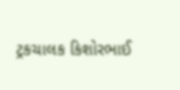ટ્રકચાલક કિશોરભાઈ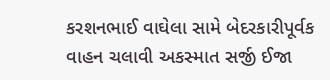કરશનભાઈ વાઘેલા સામે બેદરકારીપૂર્વક વાહન ચલાવી અકસ્માત સર્જી ઈજા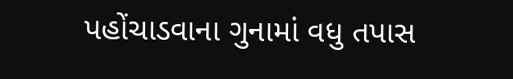પહોંચાડવાના ગુનામાં વધુ તપાસ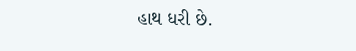હાથ ધરી છે.